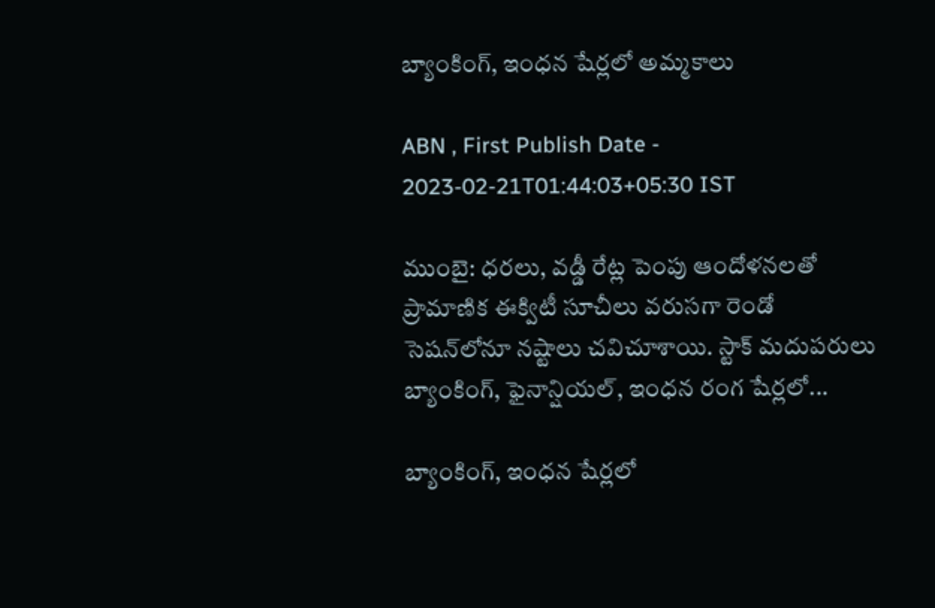బ్యాంకింగ్‌, ఇంధన షేర్లలో అమ్మకాలు

ABN , First Publish Date - 2023-02-21T01:44:03+05:30 IST

ముంబై: ధరలు, వడ్డీ రేట్ల పెంపు ఆందోళనలతో ప్రామాణిక ఈక్విటీ సూచీలు వరుసగా రెండో సెషన్‌లోనూ నష్టాలు చవిచూశాయి. స్టాక్‌ మదుపరులు బ్యాంకింగ్‌, ఫైనాన్షియల్‌, ఇంధన రంగ షేర్లలో...

బ్యాంకింగ్‌, ఇంధన షేర్లలో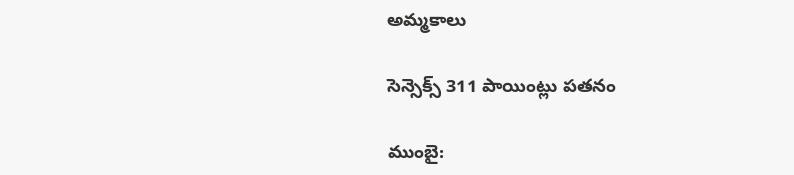అమ్మకాలు

సెన్సెక్స్‌ 311 పాయింట్లు పతనం

ముంబై: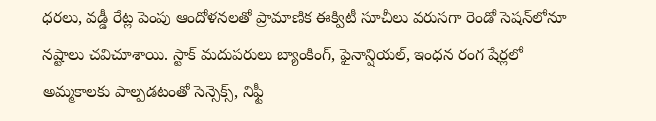ధరలు, వడ్డీ రేట్ల పెంపు ఆందోళనలతో ప్రామాణిక ఈక్విటీ సూచీలు వరుసగా రెండో సెషన్‌లోనూ నష్టాలు చవిచూశాయి. స్టాక్‌ మదుపరులు బ్యాంకింగ్‌, ఫైనాన్షియల్‌, ఇంధన రంగ షేర్లలో అమ్మకాలకు పాల్పడటంతో సెన్సెక్స్‌, నిఫ్టీ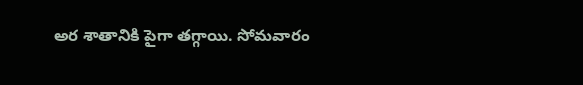అర శాతానికి పైగా తగ్గాయి. సోమవారం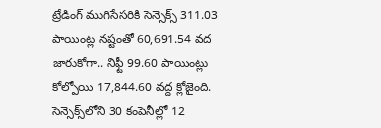ట్రేడింగ్‌ ముగిసేసరికి సెన్సెక్స్‌ 311.03 పాయింట్ల నష్టంతో 60,691.54 వద జారుకోగా.. నిఫ్టీ 99.60 పాయింట్లు కోల్పోయి 17,844.60 వద్ద క్లోజైంది. సెన్సెక్స్‌లోని 30 కంపెనీల్లో 12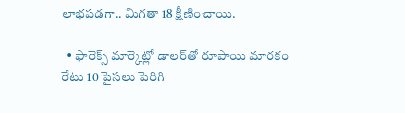లాభపడగా.. మిగతా 18 క్షీణించాయి.

  • ఫారెక్స్‌ మార్కెట్లో డాలర్‌తో రూపాయి మారకం రేటు 10 పైసలు పెరిగి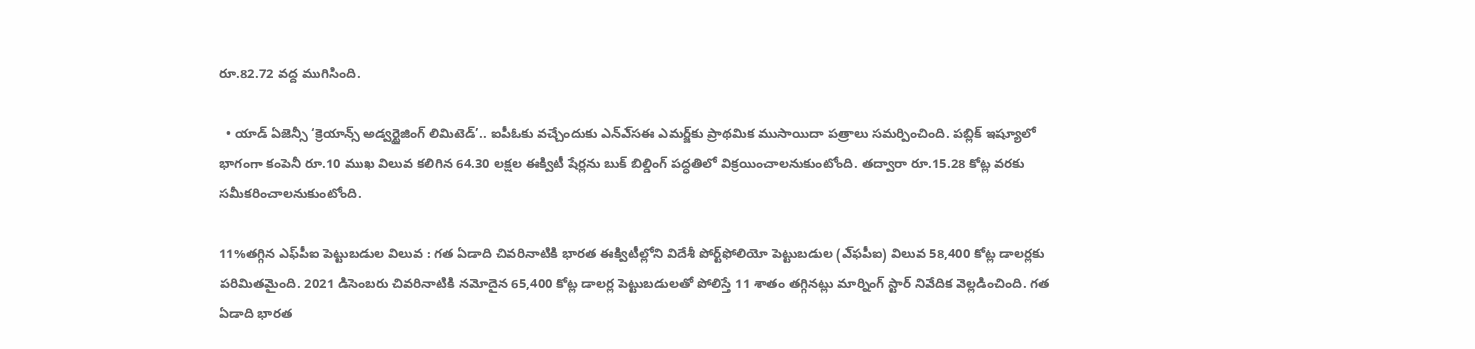రూ.82.72 వద్ద ముగిసింది.

  • యాడ్‌ ఏజెన్సీ ‘క్రెయాన్స్‌ అడ్వర్టైజింగ్‌ లిమిటెడ్‌’.. ఐపీఓకు వచ్చేందుకు ఎన్‌ఎ్‌సఈ ఎమర్జ్‌కు ప్రాథమిక ముసాయిదా పత్రాలు సమర్పించింది. పబ్లిక్‌ ఇష్యూలో భాగంగా కంపెనీ రూ.10 ముఖ విలువ కలిగిన 64.30 లక్షల ఈక్విటీ షేర్లను బుక్‌ బిల్డింగ్‌ పద్ధతిలో విక్రయించాలనుకుంటోంది. తద్వారా రూ.15.28 కోట్ల వరకు సమీకరించాలనుకుంటోంది.

11%తగ్గిన ఎఫ్‌పీఐ పెట్టుబడుల విలువ : గత ఏడాది చివరినాటికి భారత ఈక్విటీల్లోని విదేశీ పోర్ట్‌ఫోలియో పెట్టుబడుల (ఎ్‌ఫపీఐ) విలువ 58,400 కోట్ల డాలర్లకు పరిమితమైంది. 2021 డిసెంబరు చివరినాటికి నమోదైన 65,400 కోట్ల డాలర్ల పెట్టుబడులతో పోలిస్తే 11 శాతం తగ్గినట్లు మార్నింగ్‌ స్టార్‌ నివేదిక వెల్లడించింది. గత ఏడాది భారత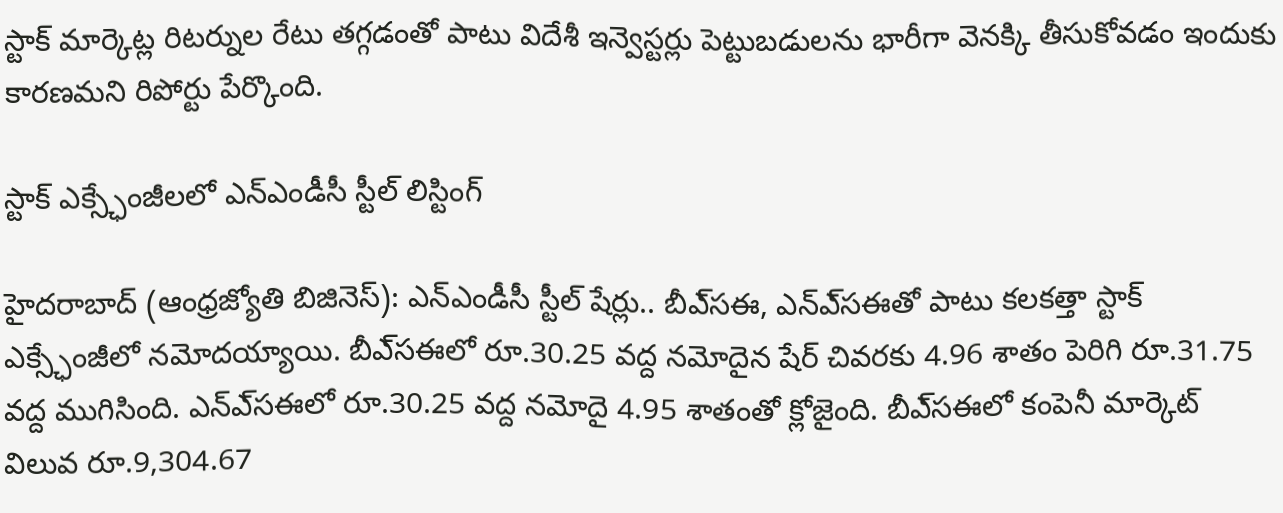స్టాక్‌ మార్కెట్ల రిటర్నుల రేటు తగ్గడంతో పాటు విదేశీ ఇన్వెస్టర్లు పెట్టుబడులను భారీగా వెనక్కి తీసుకోవడం ఇందుకు కారణమని రిపోర్టు పేర్కొంది.

స్టాక్‌ ఎక్స్ఛేంజీలలో ఎన్‌ఎండీసీ స్టీల్‌ లిస్టింగ్‌

హైదరాబాద్‌ (ఆంధ్రజ్యోతి బిజినెస్‌): ఎన్‌ఎండీసీ స్టీల్‌ షేర్లు.. బీఎ్‌సఈ, ఎన్‌ఎ్‌సఈతో పాటు కలకత్తా స్టాక్‌ ఎక్స్ఛేంజీలో నమోదయ్యాయి. బీఎ్‌సఈలో రూ.30.25 వద్ద నమోదైన షేర్‌ చివరకు 4.96 శాతం పెరిగి రూ.31.75 వద్ద ముగిసింది. ఎన్‌ఎ్‌సఈలో రూ.30.25 వద్ద నమోదై 4.95 శాతంతో క్లోజైంది. బీఎ్‌సఈలో కంపెనీ మార్కెట్‌ విలువ రూ.9,304.67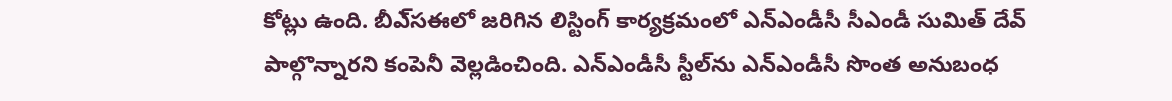కోట్లు ఉంది. బీఎ్‌సఈలో జరిగిన లిస్టింగ్‌ కార్యక్రమంలో ఎన్‌ఎండీసీ సీఎండీ సుమిత్‌ దేవ్‌ పాల్గొన్నారని కంపెనీ వెల్లడించింది. ఎన్‌ఎండీసీ స్టీల్‌ను ఎన్‌ఎండీసీ సొంత అనుబంధ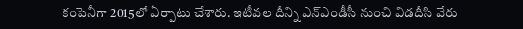కంపెనీగా 2015లో ఏర్పాటు చేశారు. ఇటీవల దీన్ని ఎన్‌ఎండీసీ నుంచి విడదీసి వేరు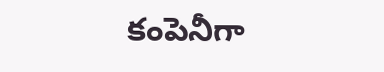కంపెనీగా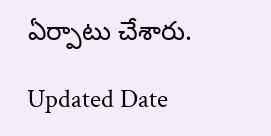ఏర్పాటు చేశారు.

Updated Date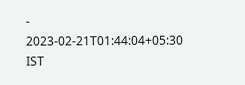- 2023-02-21T01:44:04+05:30 IST